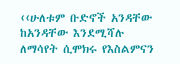‹‹ሁለቱም ቡድኖች አንዳቸው ከአንዳቸው እንደሚሻሉ ለማሳየት ሲሞክሩ የእስልምናን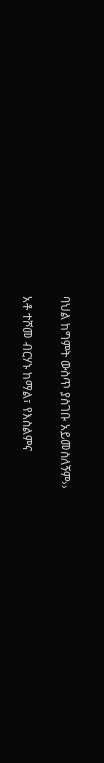ባህል ከግምት ውስጥ ያስገቡ አይመስለኝም››

አቶ ተሾመ ብርሃኑ ከማል፣ የእስልምና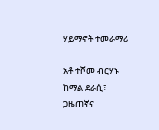ሃይማኖት ተመራማሪ

አቶ ተሾመ ብርሃኑ ከማል ደራሲ፣ ጋዜጠኛና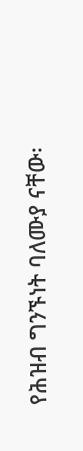የሕዝብ ግንኙነት ባለሙያ ናቸው፡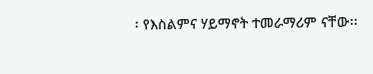፡ የእስልምና ሃይማኖት ተመራማሪም ናቸው፡፡